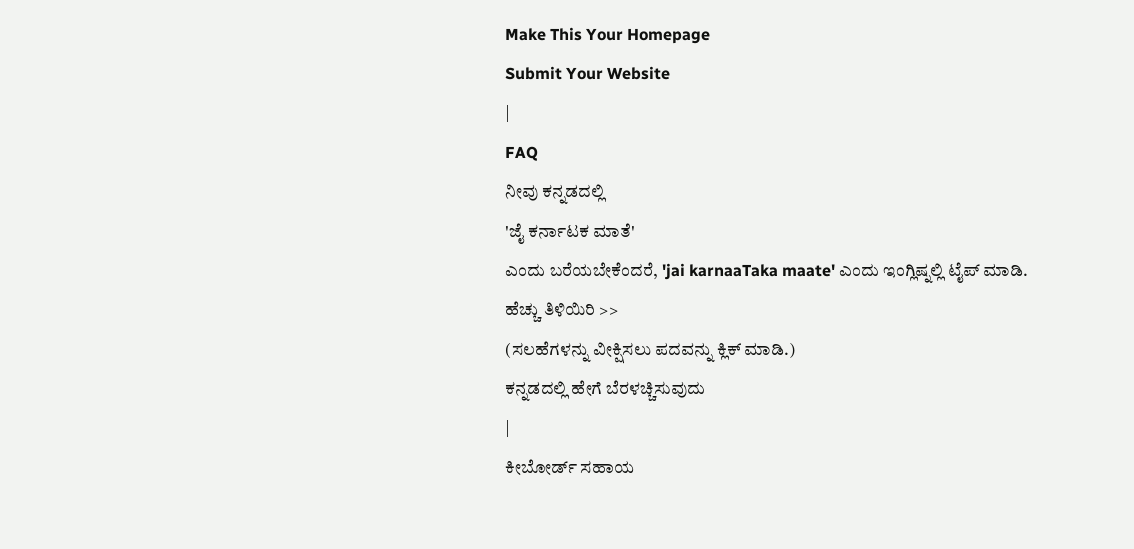Make This Your Homepage
Submit Your Website
|
FAQ
ನೀವು ಕನ್ನಡದಲ್ಲಿ
'ಜೈ ಕರ್ನಾಟಕ ಮಾತೆ'
ಎಂದು ಬರೆಯಬೇಕೆಂದರೆ, 'jai karnaaTaka maate' ಎಂದು ಇಂಗ್ಲಿಷ್ನಲ್ಲಿ ಟೈಪ್ ಮಾಡಿ.
ಹೆಚ್ಚು ತಿಳಿಯಿರಿ >>
(ಸಲಹೆಗಳನ್ನು ವೀಕ್ಷಿಸಲು ಪದವನ್ನು ಕ್ಲಿಕ್ ಮಾಡಿ.)
ಕನ್ನಡದಲ್ಲಿ ಹೇಗೆ ಬೆರಳಚ್ಚಿಸುವುದು
|
ಕೀಬೋರ್ಡ್ ಸಹಾಯ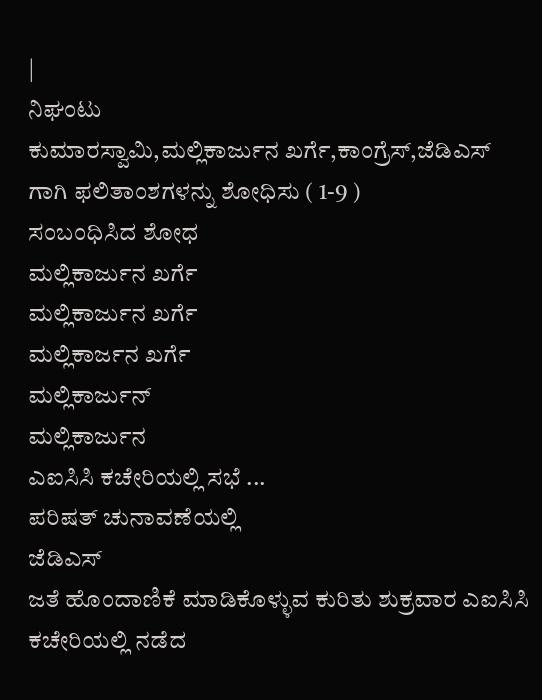|
ನಿಘಂಟು
ಕುಮಾರಸ್ವಾಮಿ,ಮಲ್ಲಿಕಾರ್ಜುನ ಖರ್ಗೆ,ಕಾಂಗ್ರೆಸ್,ಜೆಡಿಎಸ್
ಗಾಗಿ ಫಲಿತಾಂಶಗಳನ್ನು ಶೋಧಿಸು ( 1-9 )
ಸಂಬಂಧಿಸಿದ ಶೋಧ
ಮಲ್ಲಿಕಾರ್ಜುನ ಖರ್ಗೆ
ಮಲ್ಲಿಕಾರ್ಜುನ ಖರ್ಗೆ
ಮಲ್ಲಿಕಾರ್ಜನ ಖರ್ಗೆ
ಮಲ್ಲಿಕಾರ್ಜುನ್
ಮಲ್ಲಿಕಾರ್ಜುನ
ಎಐಸಿಸಿ ಕಚೇರಿಯಲ್ಲಿ ಸಭೆ ...
ಪರಿಷತ್ ಚುನಾವಣೆಯಲ್ಲಿ
ಜೆಡಿಎಸ್
ಜತೆ ಹೊಂದಾಣಿಕೆ ಮಾಡಿಕೊಳ್ಳುವ ಕುರಿತು ಶುಕ್ರವಾರ ಎಐಸಿಸಿ ಕಚೇರಿಯಲ್ಲಿ ನಡೆದ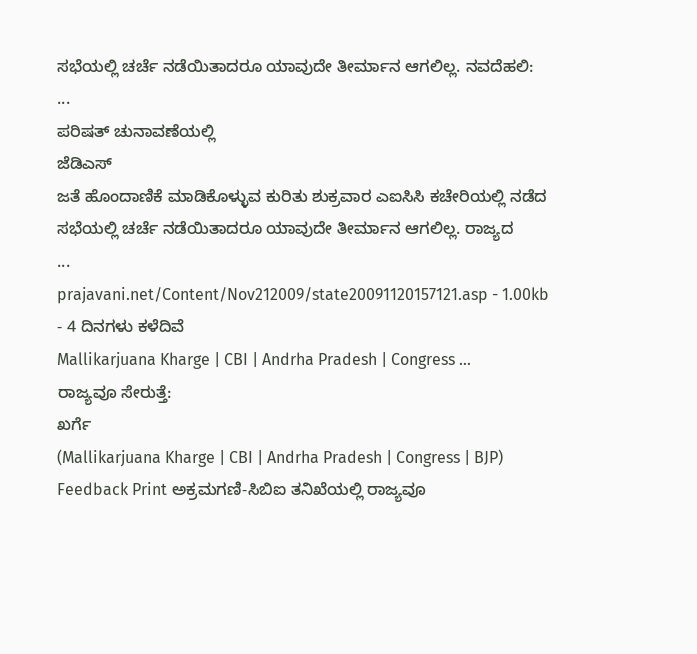ಸಭೆಯಲ್ಲಿ ಚರ್ಚೆ ನಡೆಯಿತಾದರೂ ಯಾವುದೇ ತೀರ್ಮಾನ ಆಗಲಿಲ್ಲ. ನವದೆಹಲಿ:
...
ಪರಿಷತ್ ಚುನಾವಣೆಯಲ್ಲಿ
ಜೆಡಿಎಸ್
ಜತೆ ಹೊಂದಾಣಿಕೆ ಮಾಡಿಕೊಳ್ಳುವ ಕುರಿತು ಶುಕ್ರವಾರ ಎಐಸಿಸಿ ಕಚೇರಿಯಲ್ಲಿ ನಡೆದ ಸಭೆಯಲ್ಲಿ ಚರ್ಚೆ ನಡೆಯಿತಾದರೂ ಯಾವುದೇ ತೀರ್ಮಾನ ಆಗಲಿಲ್ಲ. ರಾಜ್ಯದ
...
prajavani.net/Content/Nov212009/state20091120157121.asp - 1.00kb
- 4 ದಿನಗಳು ಕಳೆದಿವೆ
Mallikarjuana Kharge | CBI | Andrha Pradesh | Congress ...
ರಾಜ್ಯವೂ ಸೇರುತ್ತೆ:
ಖರ್ಗೆ
(Mallikarjuana Kharge | CBI | Andrha Pradesh | Congress | BJP) Feedback Print ಅಕ್ರಮಗಣಿ-ಸಿಬಿಐ ತನಿಖೆಯಲ್ಲಿ ರಾಜ್ಯವೂ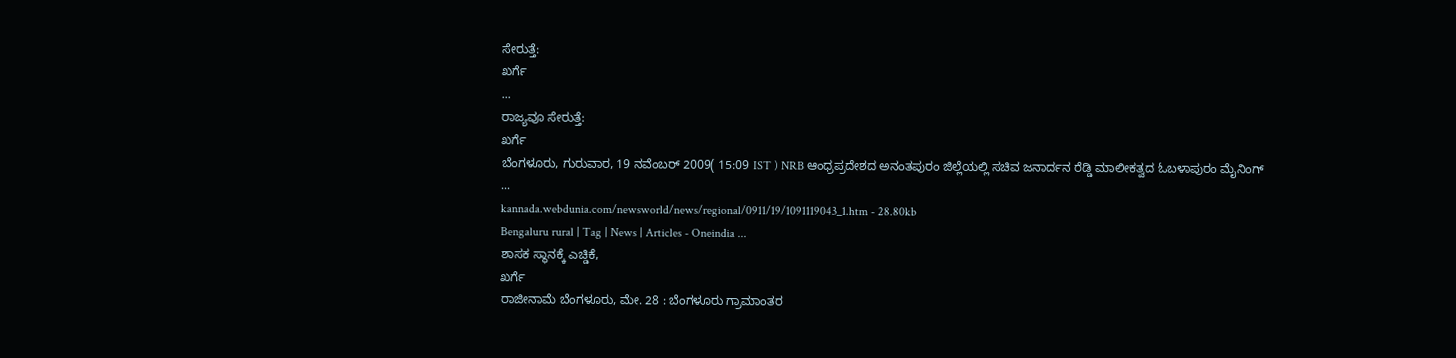ಸೇರುತ್ತೆ:
ಖರ್ಗೆ
...
ರಾಜ್ಯವೂ ಸೇರುತ್ತೆ:
ಖರ್ಗೆ
ಬೆಂಗಳೂರು, ಗುರುವಾರ, 19 ನವೆಂಬರ್ 2009( 15:09 IST ) NRB ಆಂಧ್ರಪ್ರದೇಶದ ಅನಂತಪುರಂ ಜಿಲ್ಲೆಯಲ್ಲಿ ಸಚಿವ ಜನಾರ್ದನ ರೆಡ್ಡಿ ಮಾಲೀಕತ್ವದ ಓಬಳಾಪುರಂ ಮೈನಿಂಗ್
...
kannada.webdunia.com/newsworld/news/regional/0911/19/1091119043_1.htm - 28.80kb
Bengaluru rural | Tag | News | Articles - Oneindia ...
ಶಾಸಕ ಸ್ಥಾನಕ್ಕೆ ಎಚ್ಡಿಕೆ,
ಖರ್ಗೆ
ರಾಜೀನಾಮೆ ಬೆಂಗಳೂರು, ಮೇ. 28 : ಬೆಂಗಳೂರು ಗ್ರಾಮಾಂತರ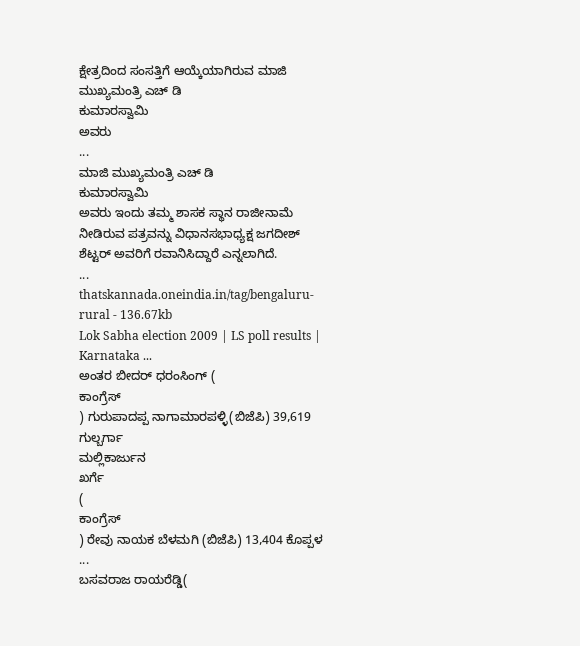ಕ್ಷೇತ್ರದಿಂದ ಸಂಸತ್ತಿಗೆ ಆಯ್ಕೆಯಾಗಿರುವ ಮಾಜಿ ಮುಖ್ಯಮಂತ್ರಿ ಎಚ್ ಡಿ
ಕುಮಾರಸ್ವಾಮಿ
ಅವರು
...
ಮಾಜಿ ಮುಖ್ಯಮಂತ್ರಿ ಎಚ್ ಡಿ
ಕುಮಾರಸ್ವಾಮಿ
ಅವರು ಇಂದು ತಮ್ಮ ಶಾಸಕ ಸ್ಥಾನ ರಾಜೀನಾಮೆ ನೀಡಿರುವ ಪತ್ರವನ್ನು ವಿಧಾನಸಭಾಧ್ಯಕ್ಷ ಜಗದೀಶ್ ಶೆಟ್ಟರ್ ಅವರಿಗೆ ರವಾನಿಸಿದ್ದಾರೆ ಎನ್ನಲಾಗಿದೆ.
...
thatskannada.oneindia.in/tag/bengaluru-rural - 136.67kb
Lok Sabha election 2009 | LS poll results | Karnataka ...
ಅಂತರ ಬೀದರ್ ಧರಂಸಿಂಗ್ (
ಕಾಂಗ್ರೆಸ್
) ಗುರುಪಾದಪ್ಪ ನಾಗಾಮಾರಪಳ್ಳಿ(ಬಿಜೆಪಿ) 39,619 ಗುಲ್ಬರ್ಗಾ
ಮಲ್ಲಿಕಾರ್ಜುನ
ಖರ್ಗೆ
(
ಕಾಂಗ್ರೆಸ್
) ರೇವು ನಾಯಕ ಬೆಳಮಗಿ (ಬಿಜೆಪಿ) 13,404 ಕೊಪ್ಪಳ
...
ಬಸವರಾಜ ರಾಯರೆಡ್ಡಿ(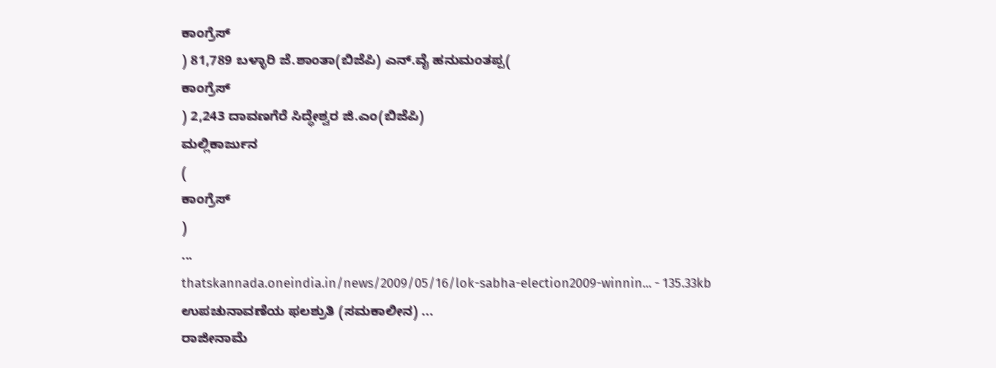ಕಾಂಗ್ರೆಸ್
) 81,789 ಬಳ್ಳಾರಿ ಜೆ.ಶಾಂತಾ(ಬಿಜೆಪಿ) ಎನ್.ವೈ ಹನುಮಂತಪ್ಪ(
ಕಾಂಗ್ರೆಸ್
) 2,243 ದಾವಣಗೆರೆ ಸಿದ್ಧೇಶ್ವರ ಜಿ.ಎಂ(ಬಿಜೆಪಿ)
ಮಲ್ಲಿಕಾರ್ಜುನ
(
ಕಾಂಗ್ರೆಸ್
)
...
thatskannada.oneindia.in/news/2009/05/16/lok-sabha-election2009-winnin... - 135.33kb
ಉಪಚುನಾವಣೆಯ ಫಲಶ್ರುತಿ (ಸಮಕಾಲೀನ) ...
ರಾಜೀನಾಮೆ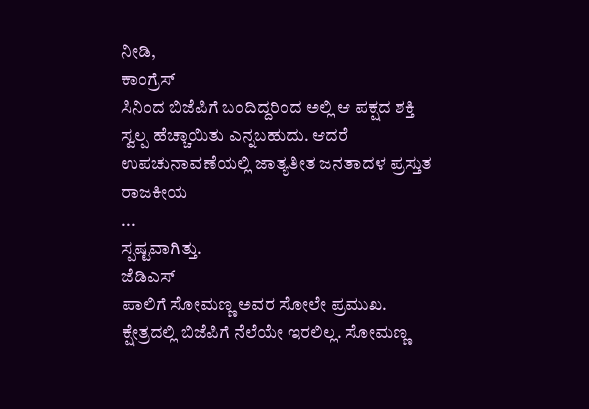ನೀಡಿ,
ಕಾಂಗ್ರೆಸ್
ಸಿನಿಂದ ಬಿಜೆಪಿಗೆ ಬಂದಿದ್ದರಿಂದ ಅಲ್ಲಿ ಆ ಪಕ್ಷದ ಶಕ್ತಿ ಸ್ವಲ್ಪ ಹೆಚ್ಚಾಯಿತು ಎನ್ನಬಹುದು. ಆದರೆ ಉಪಚುನಾವಣೆಯಲ್ಲಿ ಜಾತ್ಯತೀತ ಜನತಾದಳ ಪ್ರಸ್ತುತ ರಾಜಕೀಯ
...
ಸ್ಪಷ್ಟವಾಗಿತ್ತು.
ಜೆಡಿಎಸ್
ಪಾಲಿಗೆ ಸೋಮಣ್ಣ ಅವರ ಸೋಲೇ ಪ್ರಮುಖ. ಕ್ಷೇತ್ರದಲ್ಲಿ ಬಿಜೆಪಿಗೆ ನೆಲೆಯೇ ಇರಲಿಲ್ಲ. ಸೋಮಣ್ಣ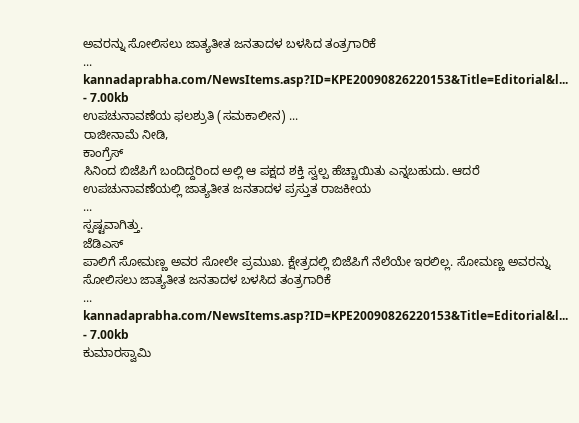ಅವರನ್ನು ಸೋಲಿಸಲು ಜಾತ್ಯತೀತ ಜನತಾದಳ ಬಳಸಿದ ತಂತ್ರಗಾರಿಕೆ
...
kannadaprabha.com/NewsItems.asp?ID=KPE20090826220153&Title=Editorial&l... - 7.00kb
ಉಪಚುನಾವಣೆಯ ಫಲಶ್ರುತಿ (ಸಮಕಾಲೀನ) ...
ರಾಜೀನಾಮೆ ನೀಡಿ,
ಕಾಂಗ್ರೆಸ್
ಸಿನಿಂದ ಬಿಜೆಪಿಗೆ ಬಂದಿದ್ದರಿಂದ ಅಲ್ಲಿ ಆ ಪಕ್ಷದ ಶಕ್ತಿ ಸ್ವಲ್ಪ ಹೆಚ್ಚಾಯಿತು ಎನ್ನಬಹುದು. ಆದರೆ ಉಪಚುನಾವಣೆಯಲ್ಲಿ ಜಾತ್ಯತೀತ ಜನತಾದಳ ಪ್ರಸ್ತುತ ರಾಜಕೀಯ
...
ಸ್ಪಷ್ಟವಾಗಿತ್ತು.
ಜೆಡಿಎಸ್
ಪಾಲಿಗೆ ಸೋಮಣ್ಣ ಅವರ ಸೋಲೇ ಪ್ರಮುಖ. ಕ್ಷೇತ್ರದಲ್ಲಿ ಬಿಜೆಪಿಗೆ ನೆಲೆಯೇ ಇರಲಿಲ್ಲ. ಸೋಮಣ್ಣ ಅವರನ್ನು ಸೋಲಿಸಲು ಜಾತ್ಯತೀತ ಜನತಾದಳ ಬಳಸಿದ ತಂತ್ರಗಾರಿಕೆ
...
kannadaprabha.com/NewsItems.asp?ID=KPE20090826220153&Title=Editorial&l... - 7.00kb
ಕುಮಾರಸ್ವಾಮಿ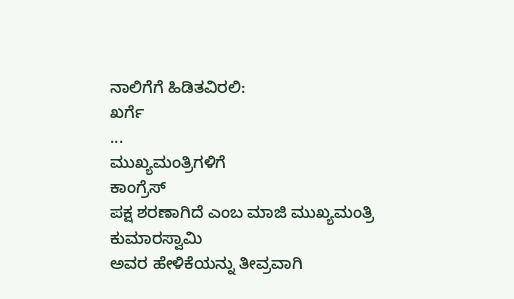ನಾಲಿಗೆಗೆ ಹಿಡಿತವಿರಲಿ:
ಖರ್ಗೆ
...
ಮುಖ್ಯಮಂತ್ರಿಗಳಿಗೆ
ಕಾಂಗ್ರೆಸ್
ಪಕ್ಷ ಶರಣಾಗಿದೆ ಎಂಬ ಮಾಜಿ ಮುಖ್ಯಮಂತ್ರಿ
ಕುಮಾರಸ್ವಾಮಿ
ಅವರ ಹೇಳಿಕೆಯನ್ನು ತೀವ್ರವಾಗಿ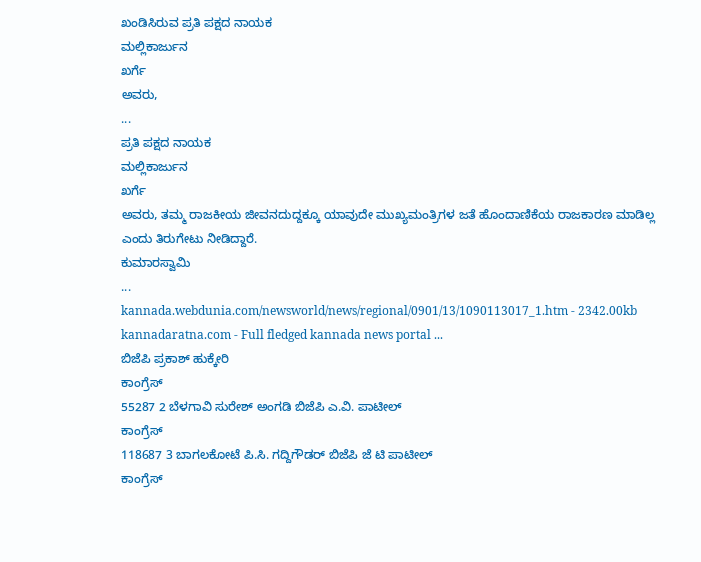ಖಂಡಿಸಿರುವ ಪ್ರತಿ ಪಕ್ಷದ ನಾಯಕ
ಮಲ್ಲಿಕಾರ್ಜುನ
ಖರ್ಗೆ
ಅವರು,
...
ಪ್ರತಿ ಪಕ್ಷದ ನಾಯಕ
ಮಲ್ಲಿಕಾರ್ಜುನ
ಖರ್ಗೆ
ಅವರು, ತಮ್ಮ ರಾಜಕೀಯ ಜೀವನದುದ್ದಕ್ಕೂ ಯಾವುದೇ ಮುಖ್ಯಮಂತ್ರಿಗಳ ಜತೆ ಹೊಂದಾಣಿಕೆಯ ರಾಜಕಾರಣ ಮಾಡಿಲ್ಲ ಎಂದು ತಿರುಗೇಟು ನೀಡಿದ್ದಾರೆ.
ಕುಮಾರಸ್ವಾಮಿ
...
kannada.webdunia.com/newsworld/news/regional/0901/13/1090113017_1.htm - 2342.00kb
kannadaratna.com - Full fledged kannada news portal ...
ಬಿಜೆಪಿ ಪ್ರಕಾಶ್ ಹುಕ್ಕೇರಿ
ಕಾಂಗ್ರೆಸ್
55287 2 ಬೆಳಗಾವಿ ಸುರೇಶ್ ಅಂಗಡಿ ಬಿಜೆಪಿ ಎ.ವಿ. ಪಾಟೀಲ್
ಕಾಂಗ್ರೆಸ್
118687 3 ಬಾಗಲಕೋಟೆ ಪಿ.ಸಿ. ಗದ್ದಿಗೌಡರ್ ಬಿಜೆಪಿ ಜೆ ಟಿ ಪಾಟೀಲ್
ಕಾಂಗ್ರೆಸ್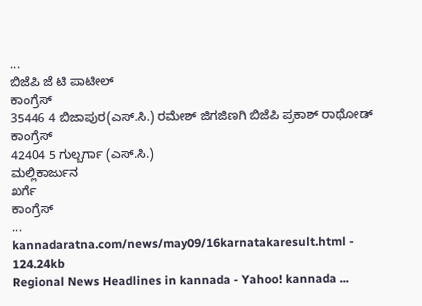...
ಬಿಜೆಪಿ ಜೆ ಟಿ ಪಾಟೀಲ್
ಕಾಂಗ್ರೆಸ್
35446 4 ಬಿಜಾಪುರ(ಎಸ್.ಸಿ.) ರಮೇಶ್ ಜಿಗಜಿಣಗಿ ಬಿಜೆಪಿ ಪ್ರಕಾಶ್ ರಾಥೋಡ್
ಕಾಂಗ್ರೆಸ್
42404 5 ಗುಲ್ಬರ್ಗಾ (ಎಸ್.ಸಿ.)
ಮಲ್ಲಿಕಾರ್ಜುನ
ಖರ್ಗೆ
ಕಾಂಗ್ರೆಸ್
...
kannadaratna.com/news/may09/16karnatakaresult.html - 124.24kb
Regional News Headlines in kannada - Yahoo! kannada ...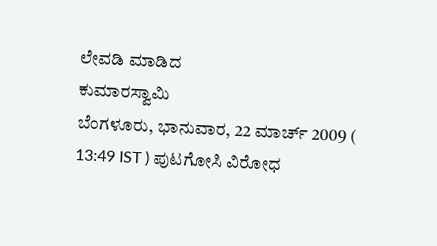ಲೇವಡಿ ಮಾಡಿದ
ಕುಮಾರಸ್ವಾಮಿ
ಬೆಂಗಳೂರು, ಭಾನುವಾರ, 22 ಮಾರ್ಚ್ 2009 ( 13:49 IST ) ಪುಟಗೋಸಿ ವಿರೋಧ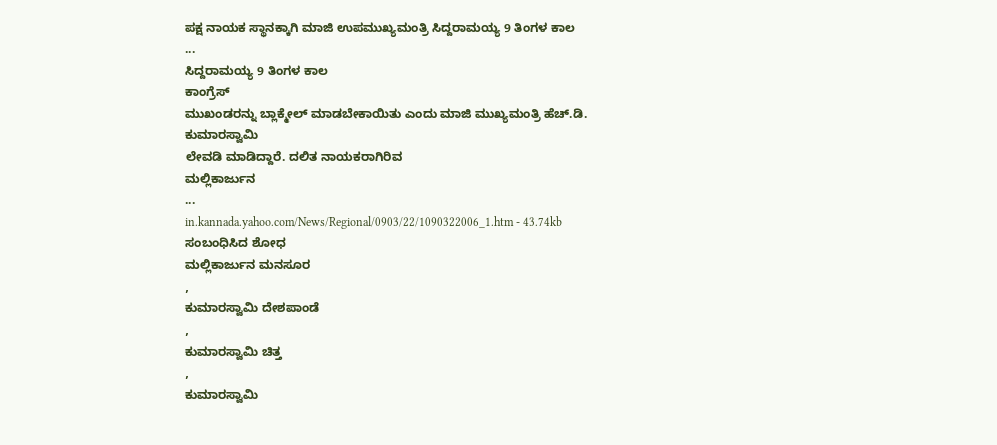ಪಕ್ಷ ನಾಯಕ ಸ್ಥಾನಕ್ಕಾಗಿ ಮಾಜಿ ಉಪಮುಖ್ಯಮಂತ್ರಿ ಸಿದ್ದರಾಮಯ್ಯ 9 ತಿಂಗಳ ಕಾಲ
...
ಸಿದ್ದರಾಮಯ್ಯ 9 ತಿಂಗಳ ಕಾಲ
ಕಾಂಗ್ರೆಸ್
ಮುಖಂಡರನ್ನು ಬ್ಲಾಕ್ಮೇಲ್ ಮಾಡಬೇಕಾಯಿತು ಎಂದು ಮಾಜಿ ಮುಖ್ಯಮಂತ್ರಿ ಹೆಚ್.ಡಿ.
ಕುಮಾರಸ್ವಾಮಿ
ಲೇವಡಿ ಮಾಡಿದ್ದಾರೆ. ದಲಿತ ನಾಯಕರಾಗಿರಿವ
ಮಲ್ಲಿಕಾರ್ಜುನ
...
in.kannada.yahoo.com/News/Regional/0903/22/1090322006_1.htm - 43.74kb
ಸಂಬಂಧಿಸಿದ ಶೋಧ
ಮಲ್ಲಿಕಾರ್ಜುನ ಮನಸೂರ
,
ಕುಮಾರಸ್ವಾಮಿ ದೇಶಪಾಂಡೆ
,
ಕುಮಾರಸ್ವಾಮಿ ಚಿತ್ತ
,
ಕುಮಾರಸ್ವಾಮಿ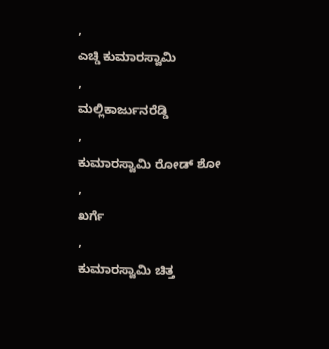,
ಎಚ್ಡಿ ಕುಮಾರಸ್ವಾಮಿ
,
ಮಲ್ಲಿಕಾರ್ಜುನರೆಡ್ಡಿ
,
ಕುಮಾರಸ್ವಾಮಿ ರೋಡ್ ಶೋ
,
ಖರ್ಗೆ
,
ಕುಮಾರಸ್ವಾಮಿ ಚಿತ್ತ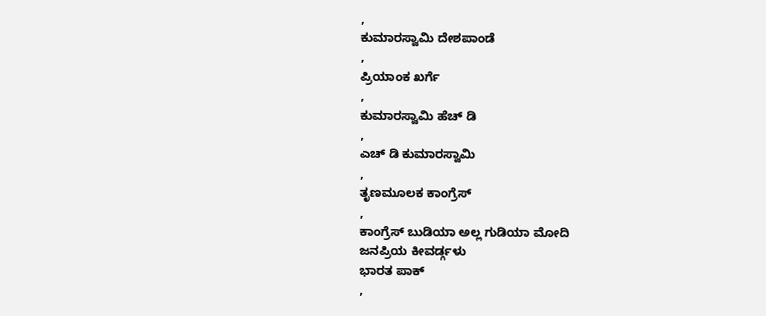,
ಕುಮಾರಸ್ವಾಮಿ ದೇಶಪಾಂಡೆ
,
ಪ್ರಿಯಾಂಕ ಖರ್ಗೆ
,
ಕುಮಾರಸ್ವಾಮಿ ಹೆಚ್ ಡಿ
,
ಎಚ್ ಡಿ ಕುಮಾರಸ್ವಾಮಿ
,
ತೃಣಮೂಲಕ ಕಾಂಗ್ರೆಸ್
,
ಕಾಂಗ್ರೆಸ್ ಬುಡಿಯಾ ಅಲ್ಲ ಗುಡಿಯಾ ಮೋದಿ
ಜನಪ್ರಿಯ ಕೀವರ್ಡ್ಗಳು
ಭಾರತ ಪಾಕ್
,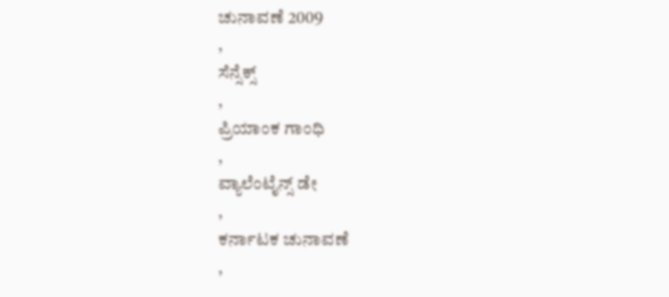ಚುನಾವಣೆ 2009
,
ಸೆನ್ಸೆಕ್ಸ್
,
ಪ್ರಿಯಾಂಕ ಗಾಂಧಿ
,
ವ್ಯಾಲೆಂಟೈನ್ಸ್ ಡೇ
,
ಕರ್ನಾಟಕ ಚುನಾವಣೆ
,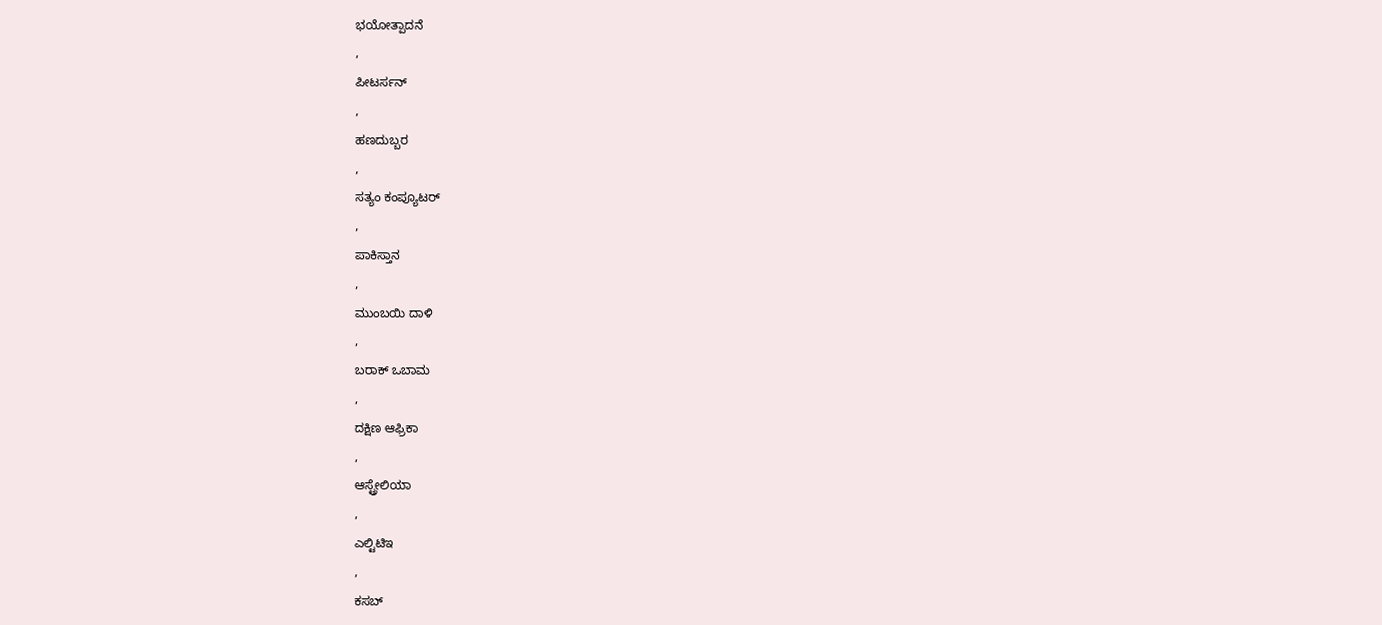ಭಯೋತ್ಪಾದನೆ
,
ಪೀಟರ್ಸನ್
,
ಹಣದುಬ್ಬರ
,
ಸತ್ಯಂ ಕಂಪ್ಯೂಟರ್
,
ಪಾಕಿಸ್ತಾನ
,
ಮುಂಬಯಿ ದಾಳಿ
,
ಬರಾಕ್ ಒಬಾಮ
,
ದಕ್ಷಿಣ ಆಫ್ರಿಕಾ
,
ಆಸ್ಟ್ರೇಲಿಯಾ
,
ಎಲ್ಟಿಟಿಇ
,
ಕಸಬ್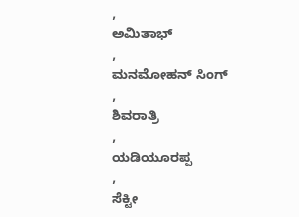,
ಅಮಿತಾಭ್
,
ಮನಮೋಹನ್ ಸಿಂಗ್
,
ಶಿವರಾತ್ರಿ
,
ಯಡಿಯೂರಪ್ಪ
,
ಸೆಕ್ಟೀ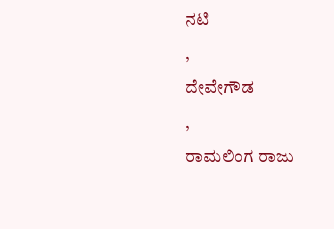ನಟಿ
,
ದೇವೇಗೌಡ
,
ರಾಮಲಿಂಗ ರಾಜು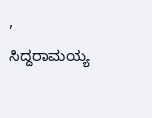,
ಸಿದ್ದರಾಮಯ್ಯ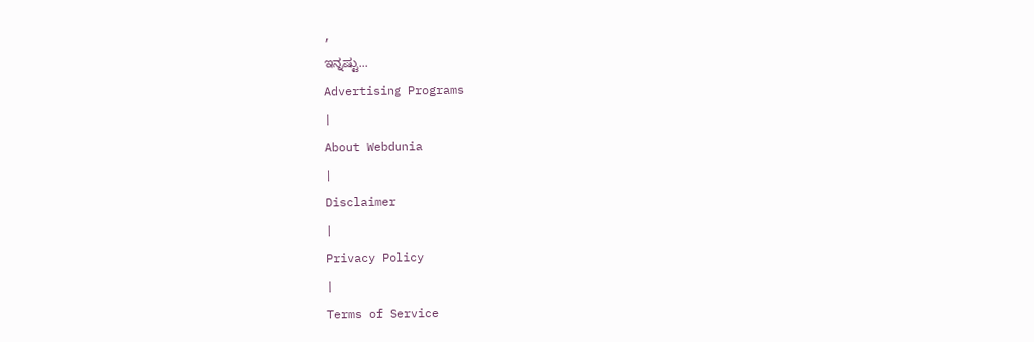,
ಇನ್ನಷ್ಟು...
Advertising Programs
|
About Webdunia
|
Disclaimer
|
Privacy Policy
|
Terms of Service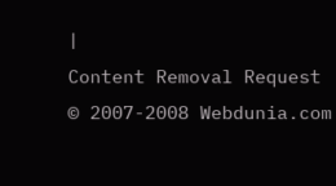|
Content Removal Request
© 2007-2008 Webdunia.com